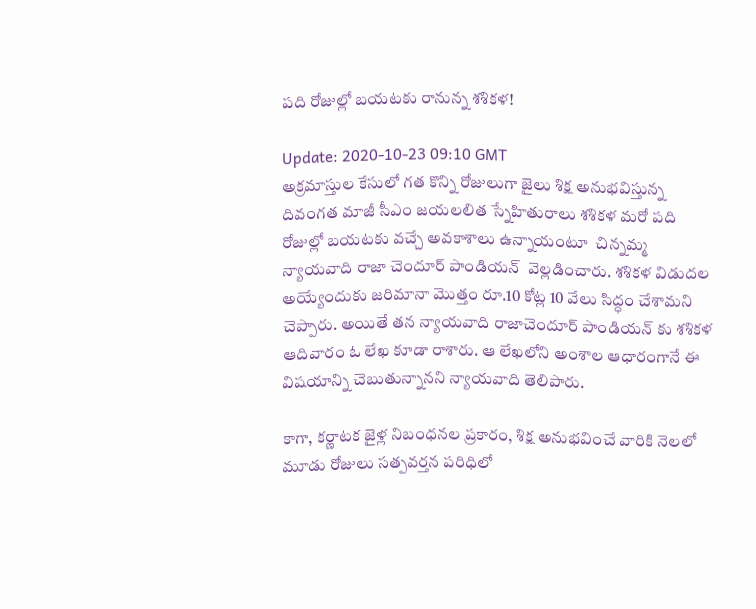పది రోజుల్లో బయటకు రానున్న శశికళ!

Update: 2020-10-23 09:10 GMT
అక్రమాస్తుల కేసులో గత కొన్ని రోజులుగా జైలు శిక్ష అనుభవిస్తున్న దివంగత మాజీ సీఎం జయలలిత స్నేహితురాలు శశికళ మరో పది రోజుల్లో బయటకు వచ్చే అవకాశాలు ఉన్నాయంటూ  చిన్నమ్మ న్యాయవాది‌ రాజా చెందూర్‌ పాండియన్‌  వెల్లడించారు. శశికళ విడుదల అయ్యేందుకు జరిమానా మొత్తం రూ.10 కోట్ల 10 వేలు సిద్ధం చేశామని చెప్పారు. అయితే తన న్యాయవాది రాజాచెందూర్‌ పాండియన్‌ కు శశికళ ఆదివారం ఓ లేఖ కూడా రాశారు. ఆ లేఖలోని అంశాల ఆధారంగానే ఈ విషయాన్ని చెబుతున్నానని న్యాయవాది తెలిపారు.

కాగా, కర్ణాటక జైళ్ల నిబంధనల ప్రకారం, శిక్ష అనుభవించే వారికి నెలలో మూడు రోజులు సత్పవర్తన పరిధిలో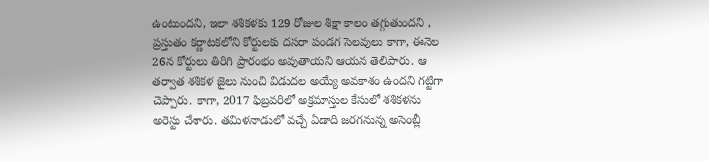ఉంటుందని, ఇలా శశికళకు 129 రోజుల శిక్షా కాలం తగ్గుతుందని , ప్రస్తుతం కర్ణాటకలోని కోర్టులకు దసరా పండగ సెలవులు కాగా, ఈనెల 26న కోర్టులు తిరిగి ప్రారంభం అవుతాయని ఆయన తెలిపారు. ఆ తర్వాత శశికళ జైలు నుంచి విడుదల అయ్యే అవకాశం ఉందని గట్టిగా చెప్పారు. కాగా, 2017 ఫిబ్రవరిలో అక్రమాస్తుల కేసులో శశికళను అరెస్టు చేశారు. తమిళనాడులో వచ్చే ఏడాది జరగనున్న అసెంబ్లీ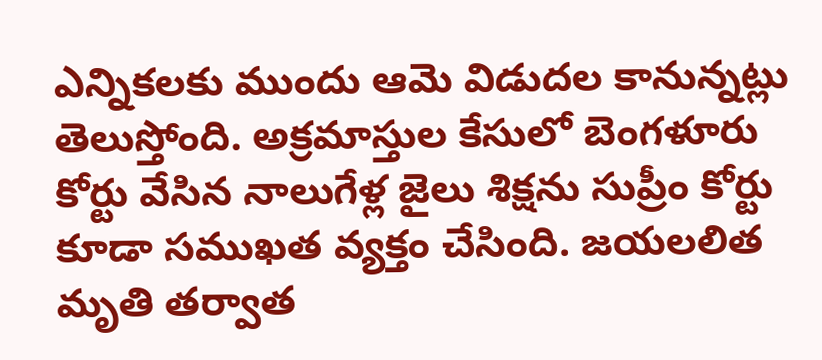ఎన్నికలకు ముందు ఆమె విడుదల కానున్నట్లు తెలుస్తోంది. అక్రమాస్తుల కేసులో బెంగళూరు కోర్టు వేసిన నాలుగేళ్ల జైలు శిక్షను సుప్రీం కోర్టు కూడా సముఖత వ్యక్తం చేసింది. జయలలిత మృతి తర్వాత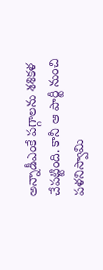అన్నాడీఎంకే పగ్గాలను శశికళ చేపట్టింది. కానీ ఆ పార్టీ నుంచి పళనిస్వామి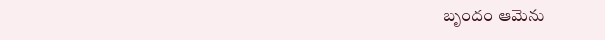బృందం ఆమెను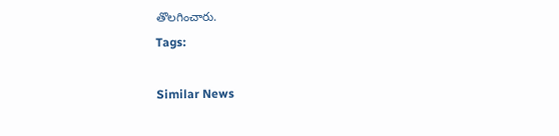తొలగించారు.
Tags:

Similar News